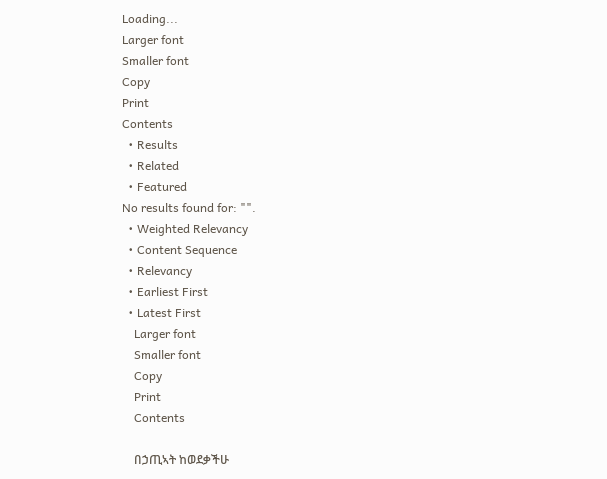Loading...
Larger font
Smaller font
Copy
Print
Contents
  • Results
  • Related
  • Featured
No results found for: "".
  • Weighted Relevancy
  • Content Sequence
  • Relevancy
  • Earliest First
  • Latest First
    Larger font
    Smaller font
    Copy
    Print
    Contents

    በኃጢኣት ከወደቃችሁ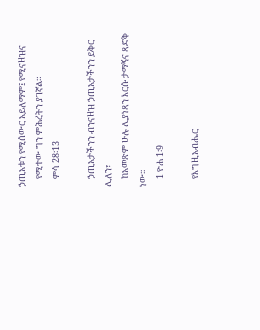ኃጢአቱን የሚሰውር አይለማም፤ የሚናዘዝና
    የሚተው ግን ምሕረትን ያገኛል።
    ምሳ 28፡13

    ኃጢአታችንን ብንናዘዝ ኃጢአታችንን ይቅር ሊለን፣
    ከአመጽም ሁሉ ሊያነጻን እርሱ ታማኝና ጻድቅ ነው፡፡
    1 ዮሐ 1፡9

    የእግዚአብሔር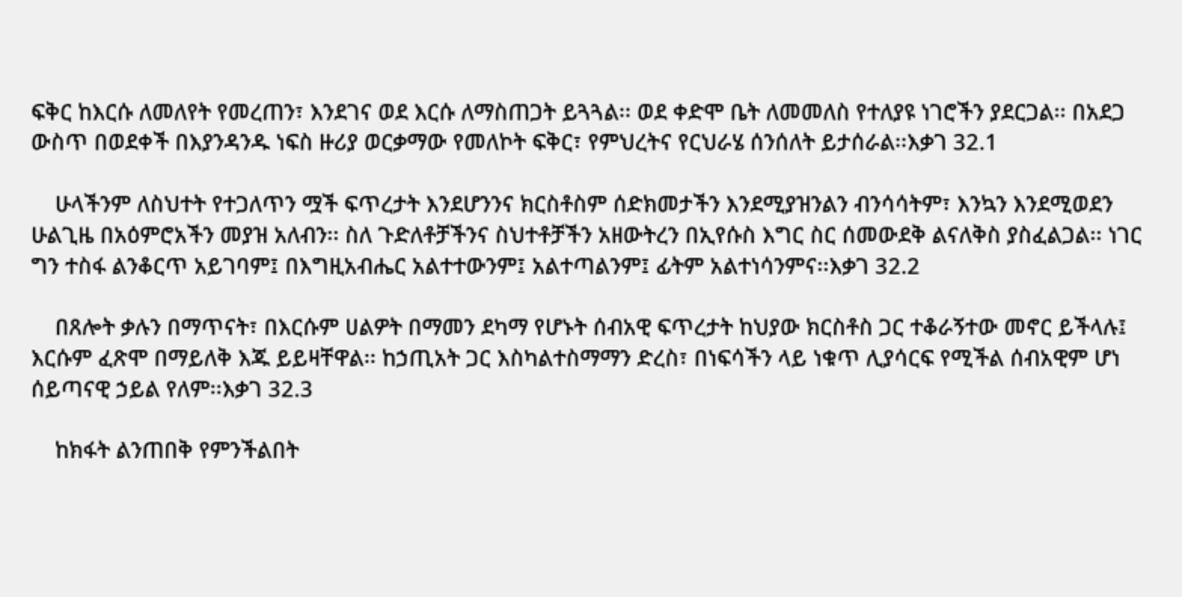ፍቅር ከእርሱ ለመለየት የመረጠን፣ እንደገና ወደ እርሱ ለማስጠጋት ይጓጓል፡፡ ወደ ቀድሞ ቤት ለመመለስ የተለያዩ ነገሮችን ያደርጋል፡፡ በአደጋ ውስጥ በወደቀች በእያንዳንዱ ነፍስ ዙሪያ ወርቃማው የመለኮት ፍቅር፣ የምህረትና የርህራሄ ሰንሰለት ይታሰራል፡፡እቃገ 32.1

    ሁላችንም ለስህተት የተጋለጥን ሟች ፍጥረታት እንደሆንንና ክርስቶስም ሰድክመታችን እንደሚያዝንልን ብንሳሳትም፣ እንኳን እንደሚወደን ሁልጊዜ በአዕምሮአችን መያዝ አለብን፡፡ ስለ ጉድለቶቻችንና ስህተቶቻችን አዘውትረን በኢየሱስ እግር ስር ሰመውደቅ ልናለቅስ ያስፈልጋል፡፡ ነገር ግን ተስፋ ልንቆርጥ አይገባም፤ በእግዚአብሔር አልተተውንም፤ አልተጣልንም፤ ፊትም አልተነሳንምና፡፡እቃገ 32.2

    በጸሎት ቃሉን በማጥናት፣ በእርሱም ሀልዎት በማመን ደካማ የሆኑት ሰብአዊ ፍጥረታት ከህያው ክርስቶስ ጋር ተቆራኝተው መኖር ይችላሉ፤ እርሱም ፈጽሞ በማይለቅ እጁ ይይዛቸዋል፡፡ ከኃጢአት ጋር እስካልተስማማን ድረስ፣ በነፍሳችን ላይ ነቁጥ ሊያሳርፍ የሚችል ሰብአዊም ሆነ ሰይጣናዊ ኃይል የለም፡፡እቃገ 32.3

    ከክፋት ልንጠበቅ የምንችልበት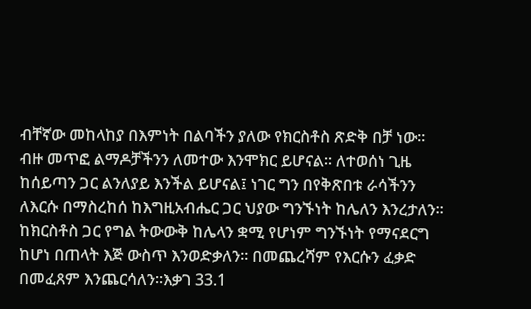ብቸኛው መከላከያ በእምነት በልባችን ያለው የክርስቶስ ጽድቅ በቻ ነው፡፡ ብዙ መጥፎ ልማዶቻችንን ለመተው እንሞክር ይሆናል፡፡ ለተወሰነ ጊዜ ከሰይጣን ጋር ልንለያይ እንችል ይሆናል፤ ነገር ግን በየቅጽበቱ ራሳችንን ለእርሱ በማስረከሰ ከእግዚአብሔር ጋር ህያው ግንኙነት ከሌለን እንረታለን፡፡ ከክርስቶስ ጋር የግል ትውውቅ ከሌላን ቋሚ የሆነም ግንኙነት የማናደርግ ከሆነ በጠላት እጅ ውስጥ እንወድቃለን፡፡ በመጨረሻም የእርሱን ፈቃድ በመፈጸም እንጨርሳለን፡፡እቃገ 33.1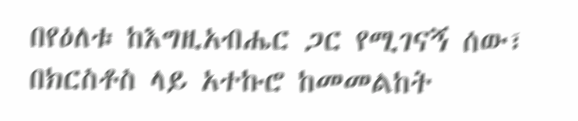በየዕለቱ ከእግዚአብሔር ጋር የሚገናኝ ሰው፣ በክርስቶስ ላይ አተኩሮ ከመመልከት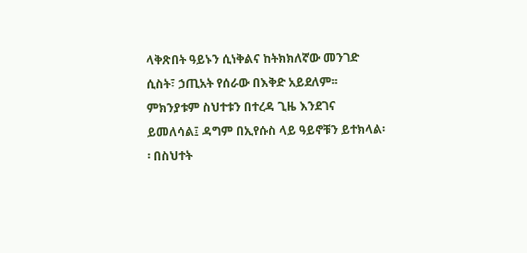ላቅጽበት ዓይኑን ሲነቅልና ከትክክለኛው መንገድ ሲስት፣ ኃጢአት የሰራው በእቅድ አይደለም፡፡ ምክንያቱም ስህተቱን በተረዳ ጊዜ እንደገና ይመለሳል፤ ዳግም በኢየሱስ ላይ ዓይኖቹን ይተክላል፡፡ በስህተት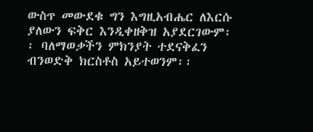ውስጥ መውደቁ ግን እግዚአብሔር ለእርሱ ያለውን ፍቅር እንዲቀዘቅዝ አያደርገውም፡፡ ባለማወቃችን ምክንያት ተደናቅፈን ብንወድቅ ክርስቶስ አይተወንም፡፡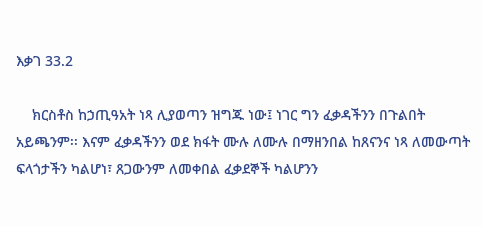እቃገ 33.2

    ክርስቶስ ከኃጢዓአት ነጻ ሊያወጣን ዝግጁ ነው፤ ነገር ግን ፈቃዳችንን በጉልበት አይጫንም፡፡ እናም ፈቃዳችንን ወደ ክፋት ሙሉ ለሙሉ በማዘንበል ከጸናንና ነጻ ለመውጣት ፍላጎታችን ካልሆነ፣ ጸጋውንም ለመቀበል ፈቃደኞች ካልሆንን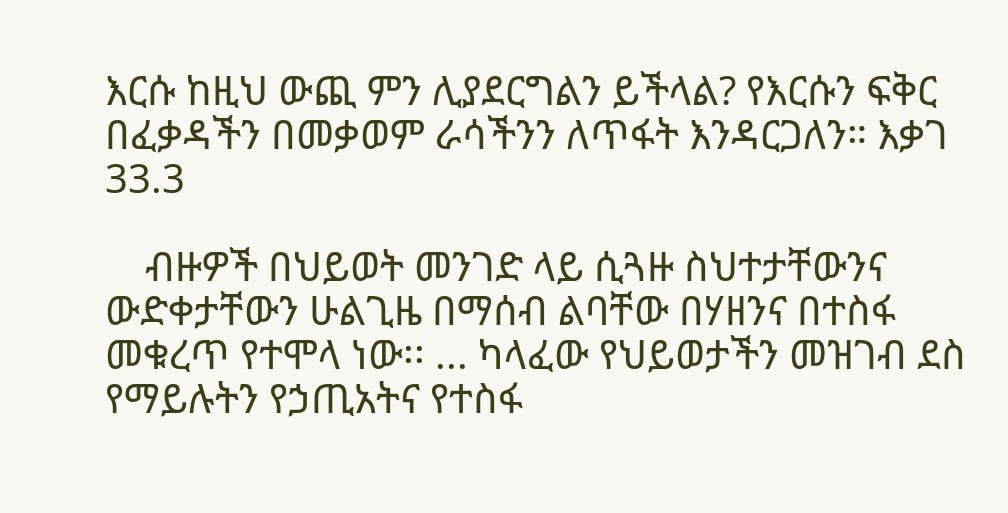እርሱ ከዚህ ውጪ ምን ሊያደርግልን ይችላል? የእርሱን ፍቅር በፈቃዳችን በመቃወም ራሳችንን ለጥፋት እንዳርጋለን። እቃገ 33.3

    ብዙዎች በህይወት መንገድ ላይ ሲጓዙ ስህተታቸውንና ውድቀታቸውን ሁልጊዜ በማሰብ ልባቸው በሃዘንና በተስፋ መቁረጥ የተሞላ ነው፡፡ ... ካላፈው የህይወታችን መዝገብ ደስ የማይሉትን የኃጢአትና የተስፋ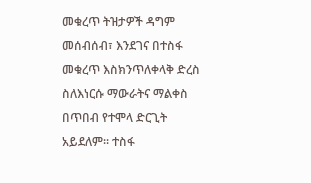መቁረጥ ትዝታዎች ዳግም መሰብሰብ፣ እንደገና በተስፋ መቁረጥ እስክንጥለቀላቅ ድረስ ስለእነርሱ ማውራትና ማልቀስ በጥበብ የተሞላ ድርጊት አይደለም፡፡ ተስፋ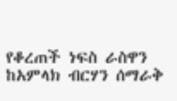የቆረጠች ነፍስ ራስዋን ከአምላክ ብርሃን ሰማራቅ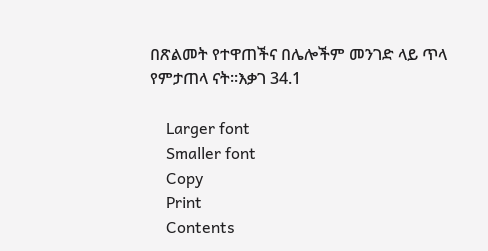በጽልመት የተዋጠችና በሌሎችም መንገድ ላይ ጥላ የምታጠላ ናት፡፡እቃገ 34.1

    Larger font
    Smaller font
    Copy
    Print
    Contents